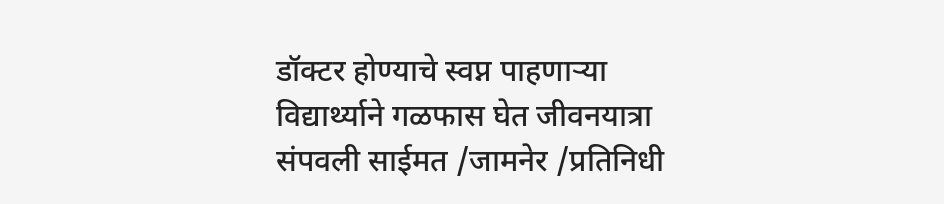डॉक्टर होण्याचे स्वप्न पाहणाऱ्या विद्यार्थ्याने गळफास घेत जीवनयात्रा संपवली साईमत /जामनेर /प्रतिनिधी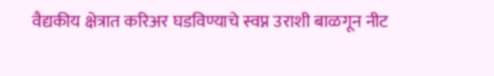वैद्यकीय क्षेत्रात करिअर घडविण्याचे स्वप्न उराशी बाळगून नीट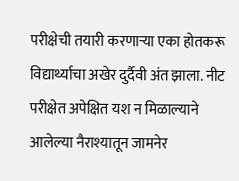परीक्षेची तयारी करणाऱ्या एका होतकरू विद्यार्थ्याचा अखेर दुर्दैवी अंत झाला. नीट परीक्षेत अपेक्षित यश न मिळाल्याने आलेल्या नैराश्यातून जामनेर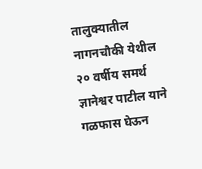तालुक्यातील नागनचौकी येथील २० वर्षीय समर्थ ज्ञानेश्वर पाटील याने गळफास घेऊन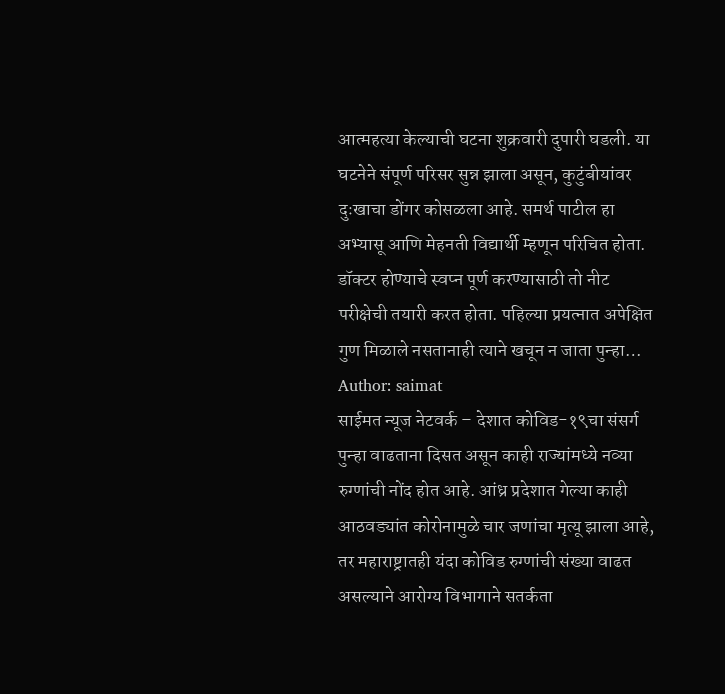आत्महत्या केल्याची घटना शुक्रवारी दुपारी घडली. या घटनेने संपूर्ण परिसर सुन्न झाला असून, कुटुंबीयांवर दुःखाचा डोंगर कोसळला आहे. समर्थ पाटील हा अभ्यासू आणि मेहनती विद्यार्थी म्हणून परिचित होता. डॉक्टर होण्याचे स्वप्न पूर्ण करण्यासाठी तो नीट परीक्षेची तयारी करत होता. पहिल्या प्रयत्नात अपेक्षित गुण मिळाले नसतानाही त्याने खचून न जाता पुन्हा…
Author: saimat
साईमत न्यूज नेटवर्क – देशात कोविड-१९चा संसर्ग पुन्हा वाढताना दिसत असून काही राज्यांमध्ये नव्या रुग्णांची नोंद होत आहे. आंध्र प्रदेशात गेल्या काही आठवड्यांत कोरोनामुळे चार जणांचा मृत्यू झाला आहे, तर महाराष्ट्रातही यंदा कोविड रुग्णांची संख्या वाढत असल्याने आरोग्य विभागाने सतर्कता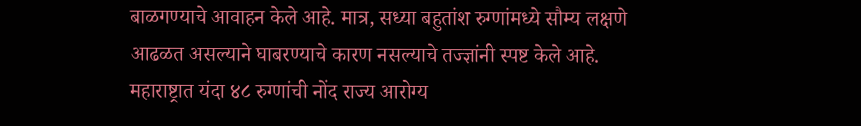बाळगण्याचे आवाहन केले आहे. मात्र, सध्या बहुतांश रुग्णांमध्ये सौम्य लक्षणे आढळत असल्याने घाबरण्याचे कारण नसल्याचे तज्ज्ञांनी स्पष्ट केले आहे. महाराष्ट्रात यंदा ४८ रुग्णांची नोंद राज्य आरोग्य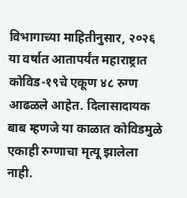विभागाच्या माहितीनुसार, २०२६ या वर्षात आतापर्यंत महाराष्ट्रात कोविड-१९चे एकूण ४८ रुग्ण आढळले आहेत. दिलासादायक बाब म्हणजे या काळात कोविडमुळे एकाही रुग्णाचा मृत्यू झालेला नाही.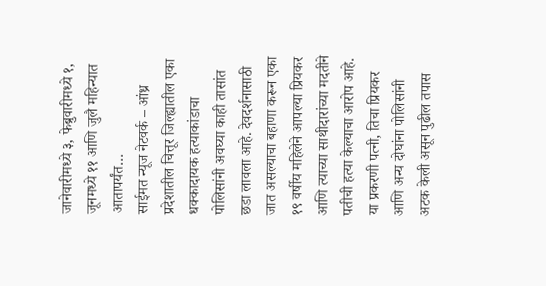जानेवारीमध्ये ३, फेब्रुवारीमध्ये १, जूनमध्ये ११ आणि जुलै महिन्यात आतापर्यंत…
साईमत न्यूज नेटवर्क – आंध्र प्रदेशातील चित्तूर जिल्ह्यातील एका धक्कादायक हत्याकांडाचा पोलिसांनी अवघ्या काही तासांत छडा लावला आहे. देवदर्शनासाठी जात असल्याचा बहाणा करून एका १९ वर्षीय महिलेने आपल्या प्रियकर आणि त्याच्या साथीदारांच्या मदतीने पतीची हत्या केल्याचा आरोप आहे. या प्रकरणी पत्नी, तिचा प्रियकर आणि अन्य दोघांना पोलिसांनी अटक केली असून पुढील तपास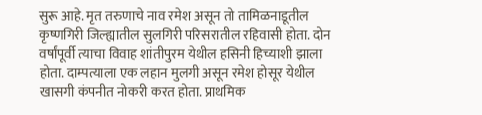सुरू आहे. मृत तरुणाचे नाव रमेश असून तो तामिळनाडूतील कृष्णगिरी जिल्ह्यातील सुलगिरी परिसरातील रहिवासी होता. दोन वर्षांपूर्वी त्याचा विवाह शांतीपुरम येथील हसिनी हिच्याशी झाला होता. दाम्पत्याला एक लहान मुलगी असून रमेश होसूर येथील खासगी कंपनीत नोकरी करत होता. प्राथमिक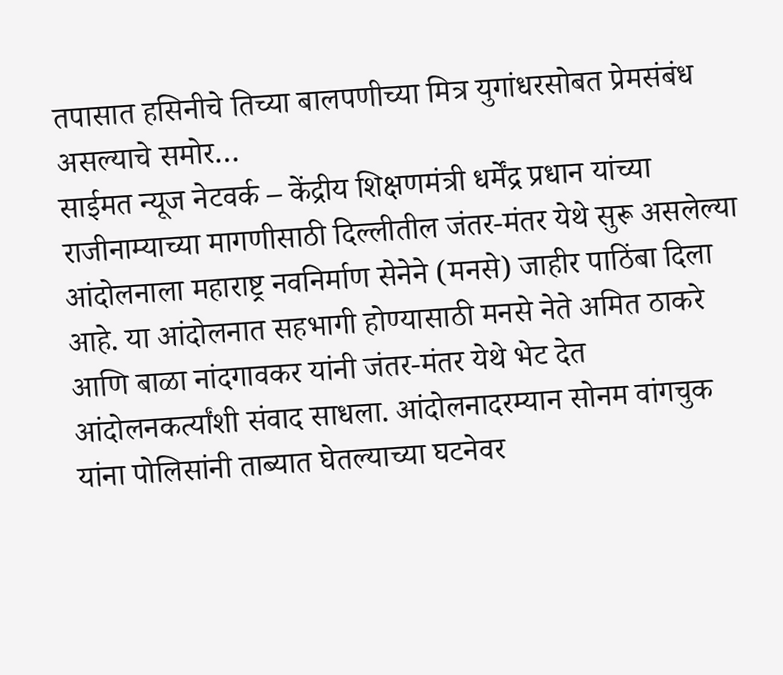तपासात हसिनीचे तिच्या बालपणीच्या मित्र युगांधरसोबत प्रेमसंबंध असल्याचे समोर…
साईमत न्यूज नेटवर्क – केंद्रीय शिक्षणमंत्री धर्मेंद्र प्रधान यांच्या राजीनाम्याच्या मागणीसाठी दिल्लीतील जंतर-मंतर येथे सुरू असलेल्या आंदोलनाला महाराष्ट्र नवनिर्माण सेनेने (मनसे) जाहीर पाठिंबा दिला आहे. या आंदोलनात सहभागी होण्यासाठी मनसे नेते अमित ठाकरे आणि बाळा नांदगावकर यांनी जंतर-मंतर येथे भेट देत आंदोलनकर्त्यांशी संवाद साधला. आंदोलनादरम्यान सोनम वांगचुक यांना पोलिसांनी ताब्यात घेतल्याच्या घटनेवर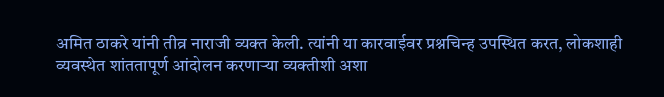अमित ठाकरे यांनी तीव्र नाराजी व्यक्त केली. त्यांनी या कारवाईवर प्रश्नचिन्ह उपस्थित करत, लोकशाही व्यवस्थेत शांततापूर्ण आंदोलन करणाऱ्या व्यक्तीशी अशा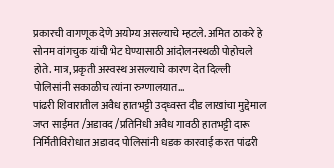प्रकारची वागणूक देणे अयोग्य असल्याचे म्हटले. अमित ठाकरे हे सोनम वांगचुक यांची भेट घेण्यासाठी आंदोलनस्थळी पोहोचले होते. मात्र, प्रकृती अस्वस्थ असल्याचे कारण देत दिल्ली पोलिसांनी सकाळीच त्यांना रुग्णालयात…
पांढरी शिवारातील अवैध हातभट्टी उद्ध्वस्त दीड लाखांचा मुद्देमाल जप्त साईमत /अडावद /प्रतिनिधी अवैध गावठी हातभट्टी दारू निर्मितीविरोधात अडावद पोलिसांनी धडक कारवाई करत पांढरी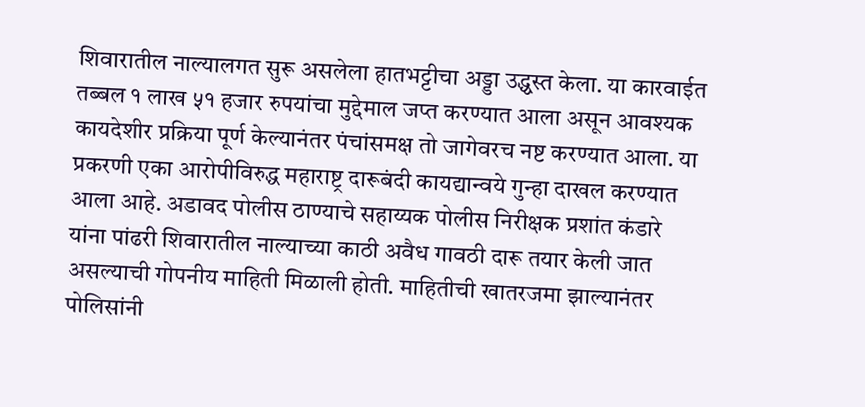शिवारातील नाल्यालगत सुरू असलेला हातभट्टीचा अड्डा उद्ध्वस्त केला. या कारवाईत तब्बल १ लाख ५१ हजार रुपयांचा मुद्देमाल जप्त करण्यात आला असून आवश्यक कायदेशीर प्रक्रिया पूर्ण केल्यानंतर पंचांसमक्ष तो जागेवरच नष्ट करण्यात आला. या प्रकरणी एका आरोपीविरुद्ध महाराष्ट्र दारूबंदी कायद्यान्वये गुन्हा दाखल करण्यात आला आहे. अडावद पोलीस ठाण्याचे सहाय्यक पोलीस निरीक्षक प्रशांत कंडारे यांना पांढरी शिवारातील नाल्याच्या काठी अवैध गावठी दारू तयार केली जात असल्याची गोपनीय माहिती मिळाली होती. माहितीची खातरजमा झाल्यानंतर पोलिसांनी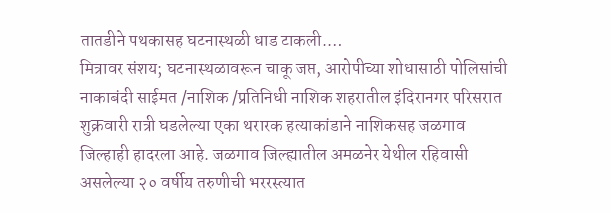तातडीने पथकासह घटनास्थळी धाड टाकली.…
मित्रावर संशय; घटनास्थळावरून चाकू जप्त, आरोपीच्या शोधासाठी पोलिसांची नाकाबंदी साईमत /नाशिक /प्रतिनिधी नाशिक शहरातील इंदिरानगर परिसरात शुक्रवारी रात्री घडलेल्या एका थरारक हत्याकांडाने नाशिकसह जळगाव जिल्हाही हादरला आहे. जळगाव जिल्ह्यातील अमळनेर येथील रहिवासी असलेल्या २० वर्षीय तरुणीची भररस्त्यात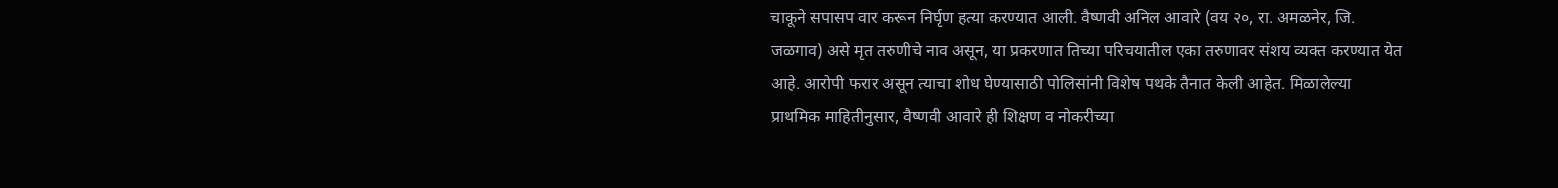चाकूने सपासप वार करून निर्घृण हत्या करण्यात आली. वैष्णवी अनिल आवारे (वय २०, रा. अमळनेर, जि. जळगाव) असे मृत तरुणीचे नाव असून, या प्रकरणात तिच्या परिचयातील एका तरुणावर संशय व्यक्त करण्यात येत आहे. आरोपी फरार असून त्याचा शोध घेण्यासाठी पोलिसांनी विशेष पथके तैनात केली आहेत. मिळालेल्या प्राथमिक माहितीनुसार, वैष्णवी आवारे ही शिक्षण व नोकरीच्या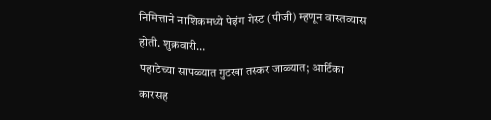निमित्ताने नाशिकमध्ये पेइंग गेस्ट (पीजी) म्हणून वास्तव्यास होती. शुक्रवारी…
पहाटेच्या सापळ्यात गुटखा तस्कर जाळ्यात; आर्टिका कारसह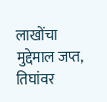लाखोंचा मुद्देमाल जप्त, तिघांवर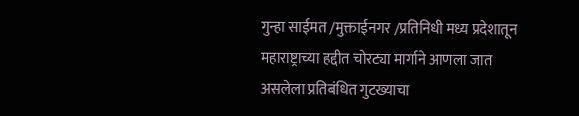गुन्हा साईमत /मुक्ताईनगर /प्रतिनिधी मध्य प्रदेशातून महाराष्ट्राच्या हद्दीत चोरट्या मार्गाने आणला जात असलेला प्रतिबंधित गुटख्याचा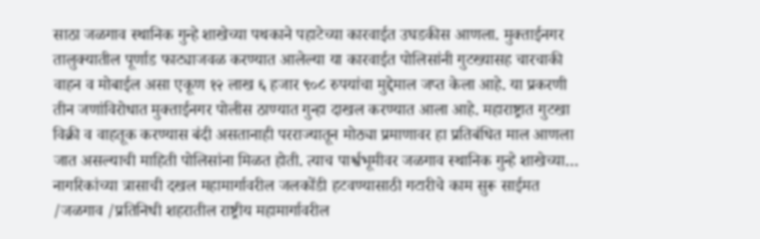साठा जळगाव स्थानिक गुन्हे शाखेच्या पथकाने पहाटेच्या कारवाईत उघडकीस आणला. मुक्ताईनगर तालुक्यातील पूर्णाड फाट्याजवळ करण्यात आलेल्या या कारवाईत पोलिसांनी गुटख्यासह चारचाकी वाहन व मोबाईल असा एकूण १२ लाख ६ हजार ९०८ रुपयांचा मुद्देमाल जप्त केला आहे. या प्रकरणी तीन जणांविरोधात मुक्ताईनगर पोलीस ठाण्यात गुन्हा दाखल करण्यात आला आहे. महाराष्ट्रात गुटखा विक्री व वाहतूक करण्यास बंदी असतानाही परराज्यातून मोठ्या प्रमाणावर हा प्रतिबंधित माल आणला जात असल्याची माहिती पोलिसांना मिळत होती. त्याच पार्श्वभूमीवर जळगाव स्थानिक गुन्हे शाखेच्या…
नागरिकांच्या त्रासाची दखल महामार्गावरील जलकोंडी हटवण्यासाठी गटारीचे काम सुरू साईमत /जळगाव /प्रतिनिधी शहरातील राष्ट्रीय महामार्गावरील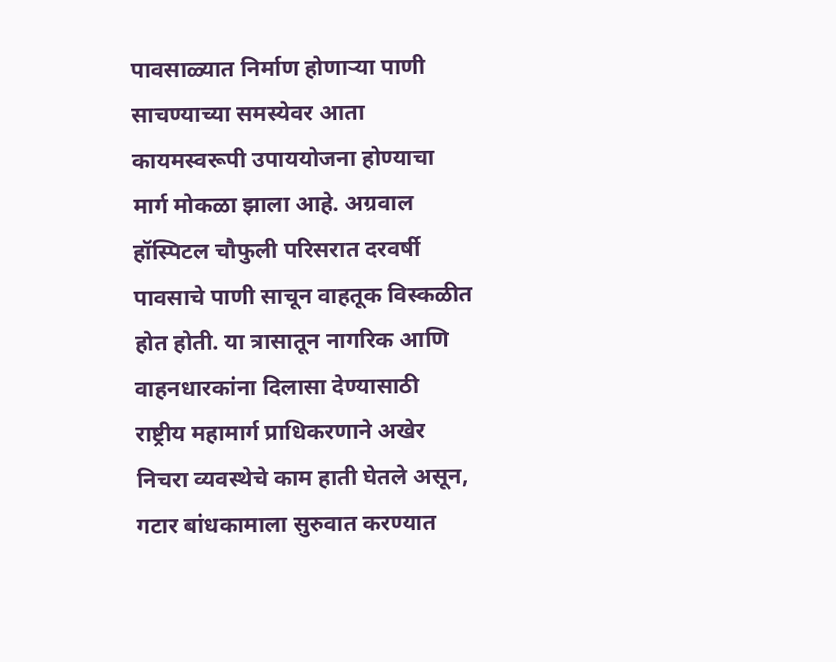पावसाळ्यात निर्माण होणाऱ्या पाणी साचण्याच्या समस्येवर आता कायमस्वरूपी उपाययोजना होण्याचा मार्ग मोकळा झाला आहे. अग्रवाल हॉस्पिटल चौफुली परिसरात दरवर्षी पावसाचे पाणी साचून वाहतूक विस्कळीत होत होती. या त्रासातून नागरिक आणि वाहनधारकांना दिलासा देण्यासाठी राष्ट्रीय महामार्ग प्राधिकरणाने अखेर निचरा व्यवस्थेचे काम हाती घेतले असून, गटार बांधकामाला सुरुवात करण्यात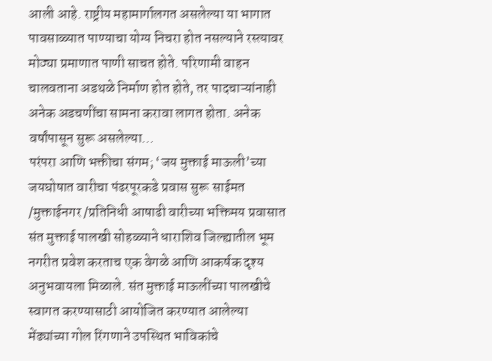आली आहे. राष्ट्रीय महामार्गालगत असलेल्या या भागात पावसाळ्यात पाण्याचा योग्य निचरा होत नसल्याने रस्त्यावर मोठ्या प्रमाणात पाणी साचत होते. परिणामी वाहन चालवताना अडथळे निर्माण होत होते, तर पादचाऱ्यांनाही अनेक अडचणींचा सामना करावा लागत होता. अनेक वर्षांपासून सुरू असलेल्या…
परंपरा आणि भक्तीचा संगम; ‘जय मुक्ताई माऊली’च्या जयघोषात वारीचा पंढरपूरकडे प्रवास सुरू साईमत /मुक्ताईनगर /प्रतिनिधी आषाढी वारीच्या भक्तिमय प्रवासात संत मुक्ताई पालखी सोहळ्याने धाराशिव जिल्ह्यातील भूम नगरीत प्रवेश करताच एक वेगळे आणि आकर्षक दृश्य अनुभवायला मिळाले. संत मुक्ताई माऊलींच्या पालखीचे स्वागत करण्यासाठी आयोजित करण्यात आलेल्या मेंढ्यांच्या गोल रिंगणाने उपस्थित भाविकांचे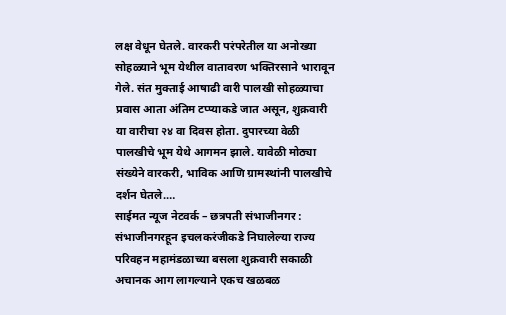लक्ष वेधून घेतले. वारकरी परंपरेतील या अनोख्या सोहळ्याने भूम येथील वातावरण भक्तिरसाने भारावून गेले. संत मुक्ताई आषाढी वारी पालखी सोहळ्याचा प्रवास आता अंतिम टप्प्याकडे जात असून, शुक्रवारी या वारीचा २४ वा दिवस होता. दुपारच्या वेळी पालखीचे भूम येथे आगमन झाले. यावेळी मोठ्या संख्येने वारकरी, भाविक आणि ग्रामस्थांनी पालखीचे दर्शन घेतले.…
साईमत न्यूज नेटवर्क – छत्रपती संभाजीनगर : संभाजीनगरहून इचलकरंजीकडे निघालेल्या राज्य परिवहन महामंडळाच्या बसला शुक्रवारी सकाळी अचानक आग लागल्याने एकच खळबळ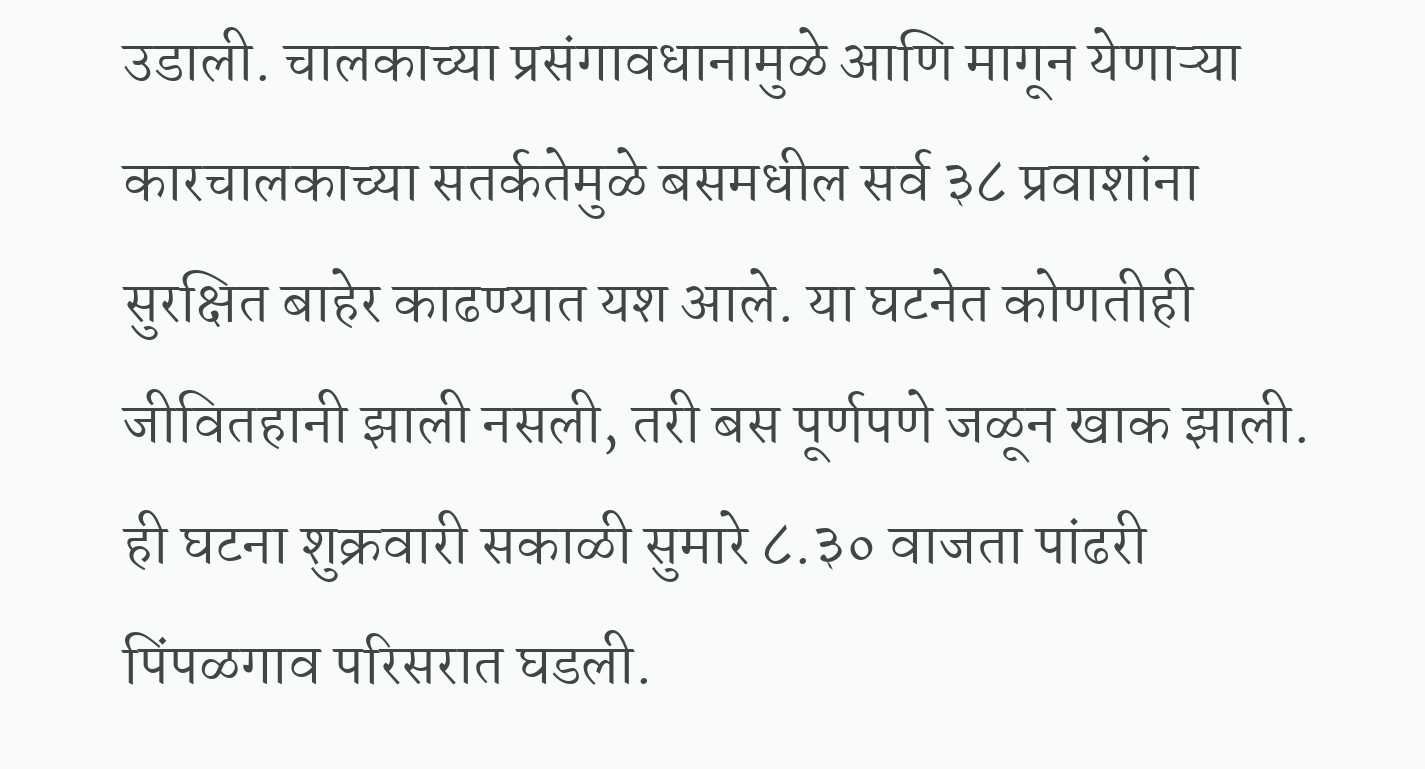उडाली. चालकाच्या प्रसंगावधानामुळे आणि मागून येणाऱ्या कारचालकाच्या सतर्कतेमुळे बसमधील सर्व ३८ प्रवाशांना सुरक्षित बाहेर काढण्यात यश आले. या घटनेत कोणतीही जीवितहानी झाली नसली, तरी बस पूर्णपणे जळून खाक झाली. ही घटना शुक्रवारी सकाळी सुमारे ८.३० वाजता पांढरी पिंपळगाव परिसरात घडली.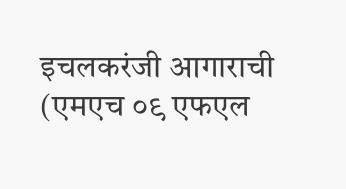इचलकरंजी आगाराची (एमएच ०९ एफएल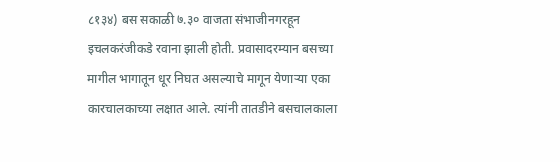८१३४) बस सकाळी ७.३० वाजता संभाजीनगरहून इचलकरंजीकडे रवाना झाली होती. प्रवासादरम्यान बसच्या मागील भागातून धूर निघत असल्याचे मागून येणाऱ्या एका कारचालकाच्या लक्षात आले. त्यांनी तातडीने बसचालकाला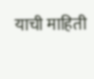याची माहिती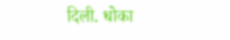दिली. धोका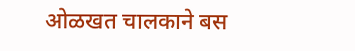ओळखत चालकाने बस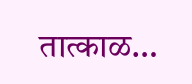तात्काळ…